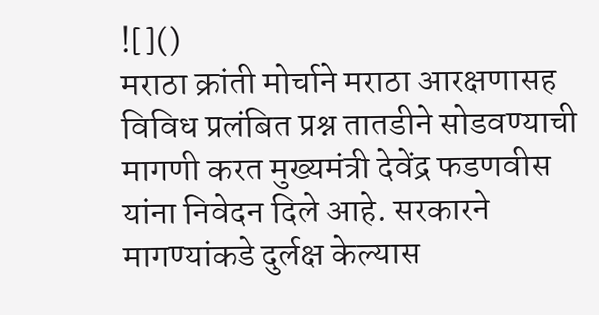![]()
मराठा क्रांती मोर्चाने मराठा आरक्षणासह विविध प्रलंबित प्रश्न तातडीने सोडवण्याची मागणी करत मुख्यमंत्री देवेंद्र फडणवीस यांना निवेदन दिले आहे. सरकारने मागण्यांकडे दुर्लक्ष केल्यास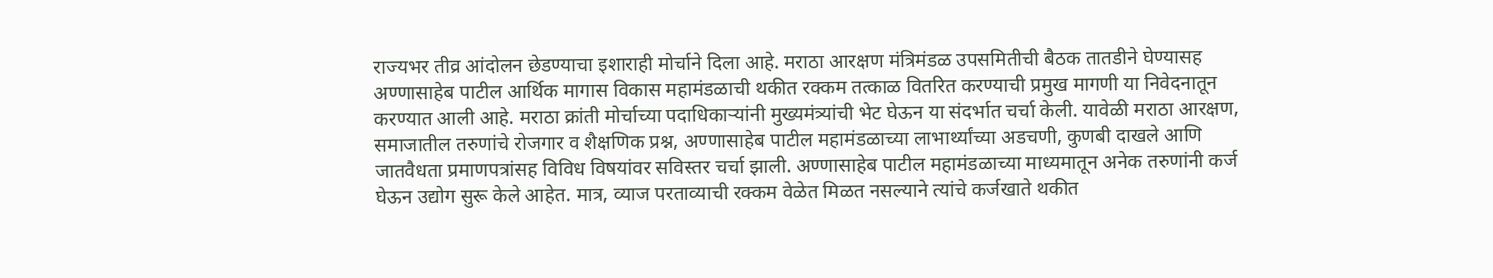राज्यभर तीव्र आंदोलन छेडण्याचा इशाराही मोर्चाने दिला आहे. मराठा आरक्षण मंत्रिमंडळ उपसमितीची बैठक तातडीने घेण्यासह अण्णासाहेब पाटील आर्थिक मागास विकास महामंडळाची थकीत रक्कम तत्काळ वितरित करण्याची प्रमुख मागणी या निवेदनातून करण्यात आली आहे. मराठा क्रांती मोर्चाच्या पदाधिकाऱ्यांनी मुख्यमंत्र्यांची भेट घेऊन या संदर्भात चर्चा केली. यावेळी मराठा आरक्षण, समाजातील तरुणांचे रोजगार व शैक्षणिक प्रश्न, अण्णासाहेब पाटील महामंडळाच्या लाभार्थ्यांच्या अडचणी, कुणबी दाखले आणि जातवैधता प्रमाणपत्रांसह विविध विषयांवर सविस्तर चर्चा झाली. अण्णासाहेब पाटील महामंडळाच्या माध्यमातून अनेक तरुणांनी कर्ज घेऊन उद्योग सुरू केले आहेत. मात्र, व्याज परताव्याची रक्कम वेळेत मिळत नसल्याने त्यांचे कर्जखाते थकीत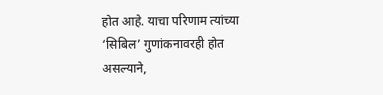होत आहे. याचा परिणाम त्यांच्या ‘सिबिल’ गुणांकनावरही होत असल्याने,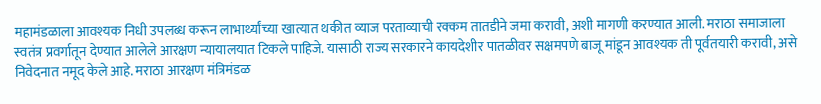महामंडळाला आवश्यक निधी उपलब्ध करून लाभार्थ्यांच्या खात्यात थकीत व्याज परताव्याची रक्कम तातडीने जमा करावी, अशी मागणी करण्यात आली. मराठा समाजाला स्वतंत्र प्रवर्गातून देण्यात आलेले आरक्षण न्यायालयात टिकले पाहिजे. यासाठी राज्य सरकारने कायदेशीर पातळीवर सक्षमपणे बाजू मांडून आवश्यक ती पूर्वतयारी करावी, असे निवेदनात नमूद केले आहे. मराठा आरक्षण मंत्रिमंडळ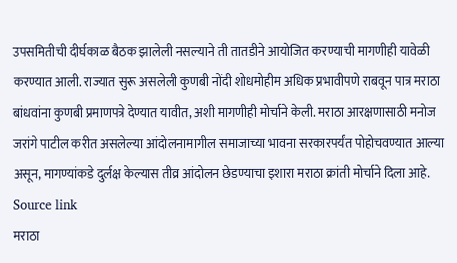उपसमितीची दीर्घकाळ बैठक झालेली नसल्याने ती तातडीने आयोजित करण्याची मागणीही यावेळी करण्यात आली. राज्यात सुरू असलेली कुणबी नोंदी शोधमोहीम अधिक प्रभावीपणे राबवून पात्र मराठा बांधवांना कुणबी प्रमाणपत्रे देण्यात यावीत, अशी मागणीही मोर्चाने केली. मराठा आरक्षणासाठी मनोज जरांगे पाटील करीत असलेल्या आंदोलनामागील समाजाच्या भावना सरकारपर्यंत पोहोचवण्यात आल्या असून, मागण्यांकडे दुर्लक्ष केल्यास तीव्र आंदोलन छेडण्याचा इशारा मराठा क्रांती मोर्चाने दिला आहे.
Source link
मराठा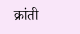क्रांती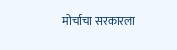मोर्चाचा सरकारला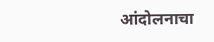आंदोलनाचा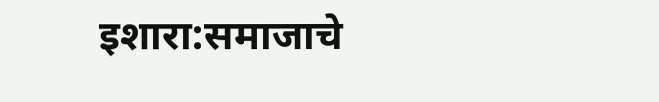इशारा:समाजाचे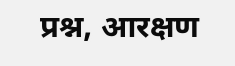प्रश्न, आरक्षण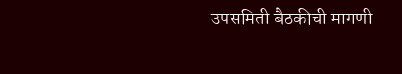उपसमिती बैठकीची मागणी